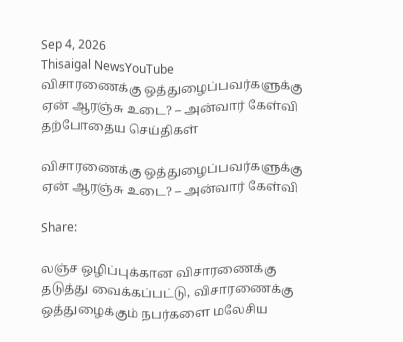Sep 4, 2026
Thisaigal NewsYouTube
விசாரணைக்கு ஒத்துழைப்பவர்களுக்கு ஏன் ஆரஞ்சு உடை? – அன்வார் கேள்வி
தற்போதைய செய்திகள்

விசாரணைக்கு ஒத்துழைப்பவர்களுக்கு ஏன் ஆரஞ்சு உடை? – அன்வார் கேள்வி

Share:

லஞ்ச ஒழிப்புக்கான விசாரணைக்கு தடுத்து வைக்கப்பட்டு, விசாரணைக்கு ஒத்துழைக்கும் நபர்களை மலேசிய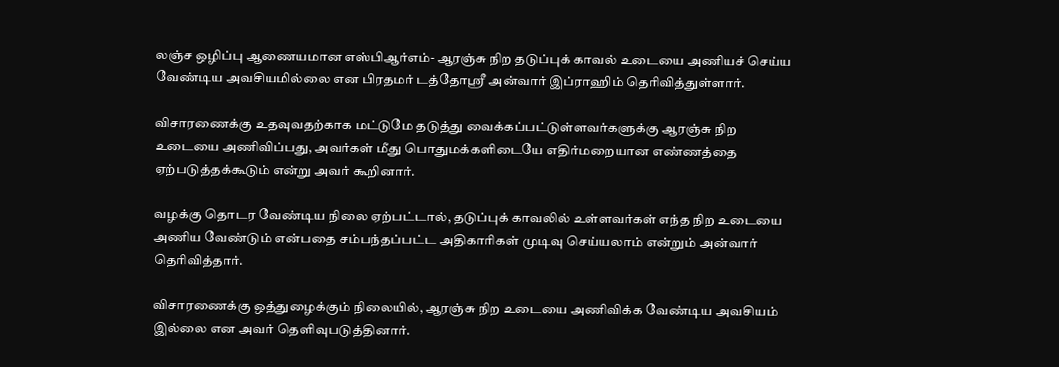லஞ்ச ஒழிப்பு ஆணையமான எஸ்பிஆர்எம்- ஆரஞ்சு நிற தடுப்புக் காவல் உடையை அணியச் செய்ய வேண்டிய அவசியமில்லை என பிரதமர் டத்தோஸ்ரீ அன்வார் இப்ராஹிம் தெரிவித்துள்ளார்.

விசாரணைக்கு உதவுவதற்காக மட்டுமே தடுத்து வைக்கப்பட்டுள்ளவர்களுக்கு ஆரஞ்சு நிற உடையை அணிவிப்பது, அவர்கள் மீது பொதுமக்களிடையே எதிர்மறையான எண்ணத்தை ஏற்படுத்தக்கூடும் என்று அவர் கூறினார்.

வழக்கு தொடர வேண்டிய நிலை ஏற்பட்டால், தடுப்புக் காவலில் உள்ளவர்கள் எந்த நிற உடையை அணிய வேண்டும் என்பதை சம்பந்தப்பட்ட அதிகாரிகள் முடிவு செய்யலாம் என்றும் அன்வார் தெரிவித்தார்.

விசாரணைக்கு ஒத்துழைக்கும் நிலையில், ஆரஞ்சு நிற உடையை அணிவிக்க வேண்டிய அவசியம் இல்லை என அவர் தெளிவுபடுத்தினார்.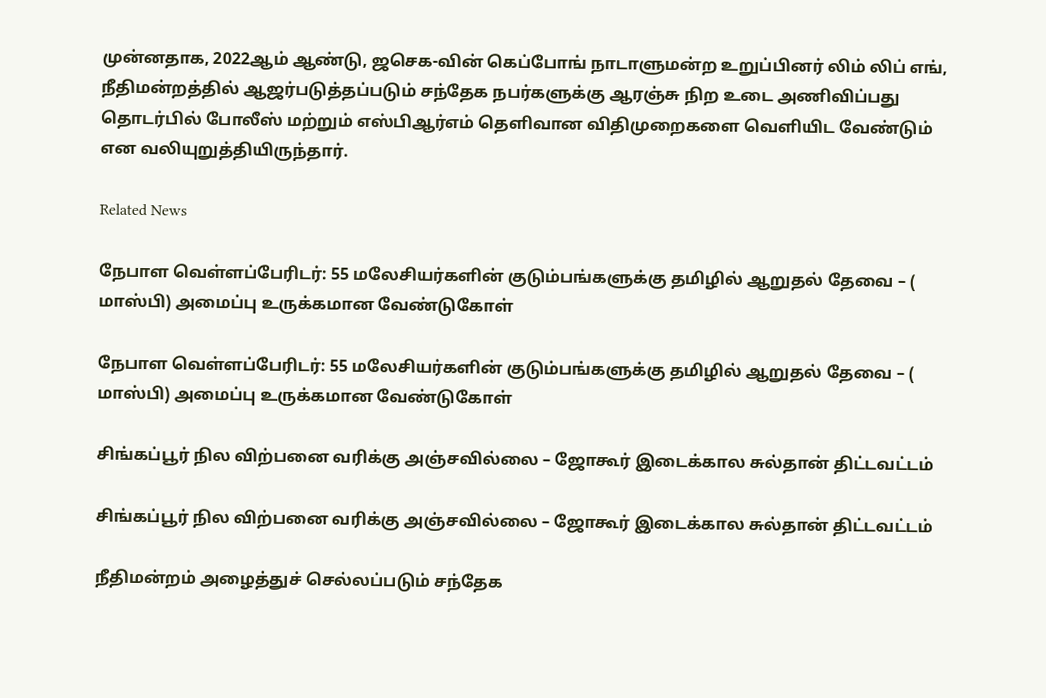முன்னதாக, 2022ஆம் ஆண்டு, ஜசெக-வின் கெப்போங் நாடாளுமன்ற உறுப்பினர் லிம் லிப் எங், நீதிமன்றத்தில் ஆஜர்படுத்தப்படும் சந்தேக நபர்களுக்கு ஆரஞ்சு நிற உடை அணிவிப்பது தொடர்பில் போலீஸ் மற்றும் எஸ்பிஆர்எம் தெளிவான விதிமுறைகளை வெளியிட வேண்டும் என வலியுறுத்தியிருந்தார்.

Related News

நேபாள வெள்ளப்பேரிடர்: 55 மலேசியர்களின் குடும்பங்களுக்கு தமிழில் ஆறுதல் தேவை – ( மாஸ்பி) அமைப்பு உருக்கமான வேண்டுகோள்

நேபாள வெள்ளப்பேரிடர்: 55 மலேசியர்களின் குடும்பங்களுக்கு தமிழில் ஆறுதல் தேவை – ( மாஸ்பி) அமைப்பு உருக்கமான வேண்டுகோள்

சிங்கப்பூர் நில விற்பனை வரிக்கு அஞ்சவில்லை – ஜோகூர் இடைக்கால சுல்தான் திட்டவட்டம்

சிங்கப்பூர் நில விற்பனை வரிக்கு அஞ்சவில்லை – ஜோகூர் இடைக்கால சுல்தான் திட்டவட்டம்

நீதிமன்றம் அழைத்துச் செல்லப்படும் சந்தேக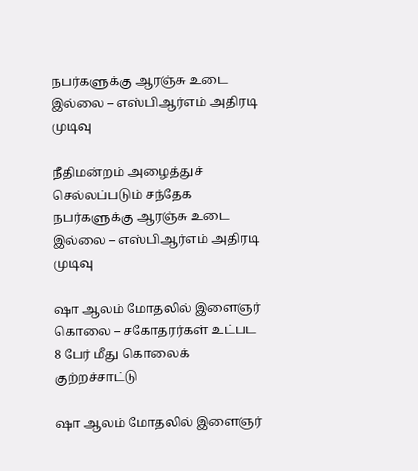நபர்களுக்கு ஆரஞ்சு உடை இல்லை – எஸ்பிஆர்எம் அதிரடி முடிவு

நீதிமன்றம் அழைத்துச் செல்லப்படும் சந்தேக நபர்களுக்கு ஆரஞ்சு உடை இல்லை – எஸ்பிஆர்எம் அதிரடி முடிவு

ஷா ஆலம் மோதலில் இளைஞர் கொலை – சகோதரர்கள் உட்பட 8 பேர் மீது கொலைக் குற்றச்சாட்டு

ஷா ஆலம் மோதலில் இளைஞர்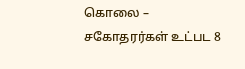கொலை – சகோதரர்கள் உட்பட 8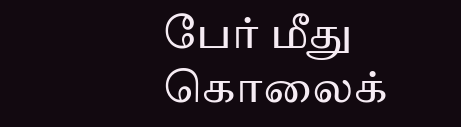பேர் மீது கொலைக்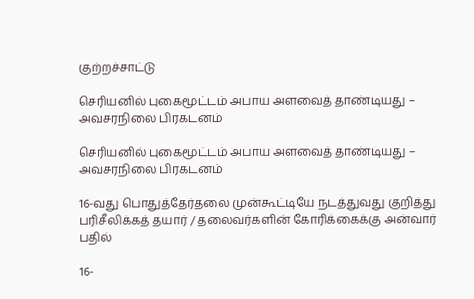குற்றச்சாட்டு

செரியனில் புகைமூட்டம் அபாய அளவைத் தாண்டியது – அவசரநிலை பிரகடனம்

செரியனில் புகைமூட்டம் அபாய அளவைத் தாண்டியது – அவசரநிலை பிரகடனம்

16-வது பொதுத்தேர்தலை முன்கூட்டியே நடத்துவது குறித்து பரிசீலிக்கத் தயார் / தலைவர்களின் கோரிக்கைக்கு அன்வார் பதில்

16-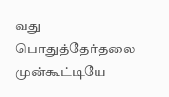வது பொதுத்தேர்தலை முன்கூட்டியே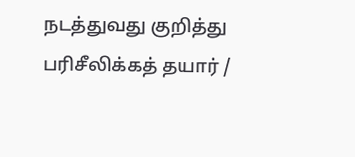நடத்துவது குறித்து பரிசீலிக்கத் தயார் /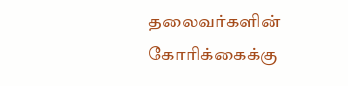தலைவர்களின் கோரிக்கைக்கு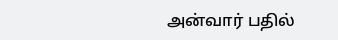அன்வார் பதில்